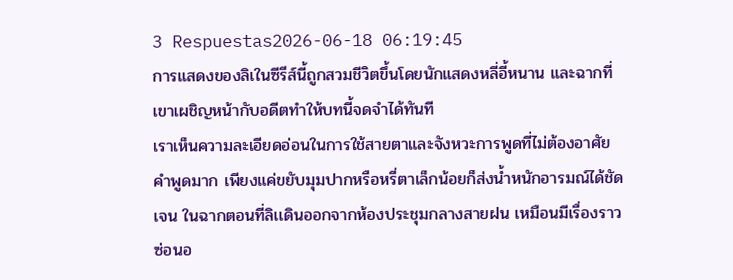3 Respuestas2026-06-18 06:19:45
การแสดงของลิเในซีรีส์นี้ถูกสวมชีวิตขึ้นโดยนักแสดงหลี่อี้หนาน และฉากที่เขาเผชิญหน้ากับอดีตทำให้บทนี้จดจำได้ทันที
เราเห็นความละเอียดอ่อนในการใช้สายตาและจังหวะการพูดที่ไม่ต้องอาศัยคำพูดมาก เพียงแค่ขยับมุมปากหรือหรี่ตาเล็กน้อยก็ส่งน้ำหนักอารมณ์ได้ชัดเจน ในฉากตอนที่ลิเเดินออกจากห้องประชุมกลางสายฝน เหมือนมีเรื่องราวซ่อนอ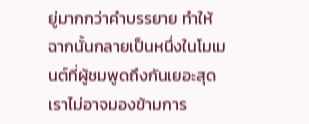ยู่มากกว่าคำบรรยาย ทำให้ฉากนั้นกลายเป็นหนึ่งในโมเมนต์ที่ผู้ชมพูดถึงกันเยอะสุด
เราไม่อาจมองข้ามการ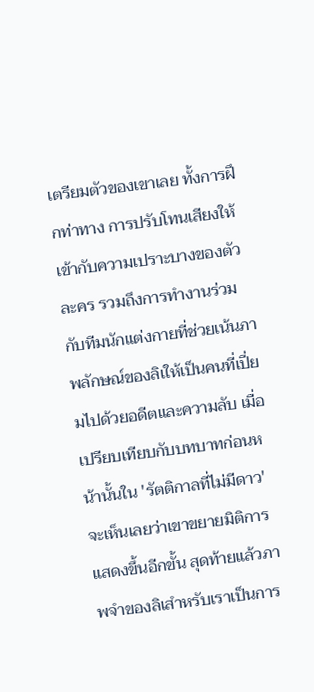เตรียมตัวของเขาเลย ทั้งการฝึกท่าทาง การปรับโทนเสียงให้เข้ากับความเปราะบางของตัวละคร รวมถึงการทำงานร่วมกับทีมนักแต่งกายที่ช่วยเน้นภาพลักษณ์ของลิเให้เป็นคนที่เปี่ยมไปด้วยอดีตและความลับ เมื่อเปรียบเทียบกับบทบาทก่อนหน้านั้นใน 'รัตติกาลที่ไม่มีดาว' จะเห็นเลยว่าเขาขยายมิติการแสดงขึ้นอีกขั้น สุดท้ายแล้วภาพจำของลิเสำหรับเราเป็นการ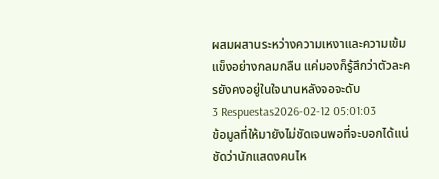ผสมผสานระหว่างความเหงาและความเข้มแข็งอย่างกลมกลืน แค่มองก็รู้สึกว่าตัวละครยังคงอยู่ในใจนานหลังจอจะดับ
3 Respuestas2026-02-12 05:01:03
ข้อมูลที่ให้มายังไม่ชัดเจนพอที่จะบอกได้แน่ชัดว่านักแสดงคนไห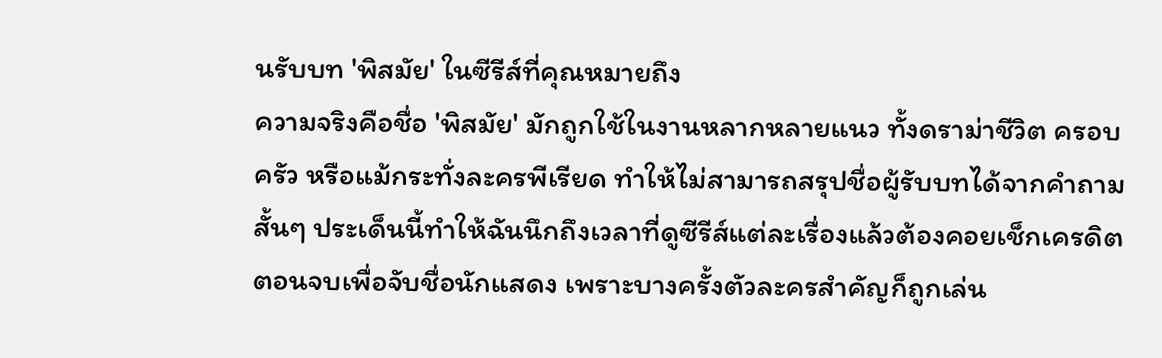นรับบท 'พิสมัย' ในซีรีส์ที่คุณหมายถึง
ความจริงคือชื่อ 'พิสมัย' มักถูกใช้ในงานหลากหลายแนว ทั้งดราม่าชีวิต ครอบครัว หรือแม้กระทั่งละครพีเรียด ทำให้ไม่สามารถสรุปชื่อผู้รับบทได้จากคำถามสั้นๆ ประเด็นนี้ทำให้ฉันนึกถึงเวลาที่ดูซีรีส์แต่ละเรื่องแล้วต้องคอยเช็กเครดิตตอนจบเพื่อจับชื่อนักแสดง เพราะบางครั้งตัวละครสำคัญก็ถูกเล่น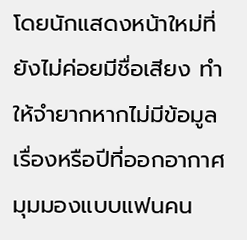โดยนักแสดงหน้าใหม่ที่ยังไม่ค่อยมีชื่อเสียง ทำให้จำยากหากไม่มีข้อมูลเรื่องหรือปีที่ออกอากาศ
มุมมองแบบแฟนคน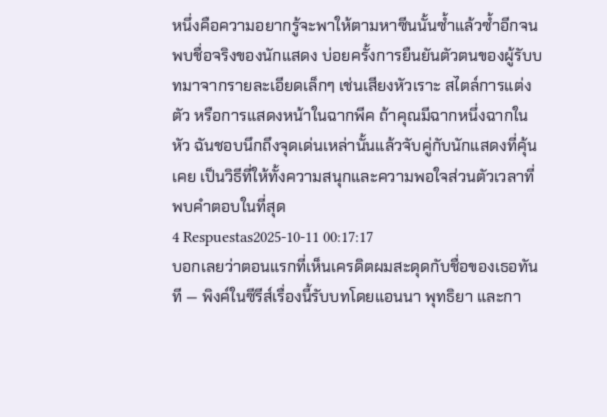หนึ่งคือความอยากรู้จะพาให้ตามหาซีนนั้นซ้ำแล้วซ้ำอีกจนพบชื่อจริงของนักแสดง บ่อยครั้งการยืนยันตัวตนของผู้รับบทมาจากรายละเอียดเล็กๆ เช่นเสียงหัวเราะ สไตล์การแต่งตัว หรือการแสดงหน้าในฉากพีค ถ้าคุณมีฉากหนึ่งฉากในหัว ฉันชอบนึกถึงจุดเด่นเหล่านั้นแล้วจับคู่กับนักแสดงที่คุ้นเคย เป็นวิธีที่ให้ทั้งความสนุกและความพอใจส่วนตัวเวลาที่พบคำตอบในที่สุด
4 Respuestas2025-10-11 00:17:17
บอกเลยว่าตอนแรกที่เห็นเครดิตผมสะดุดกับชื่อของเธอทันที — พิงค์ในซีรีส์เรื่องนี้รับบทโดยแอนนา พุทธิยา และกา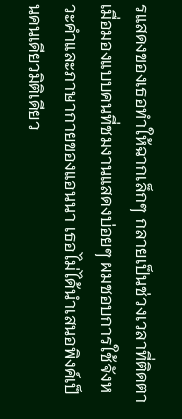รแสดงของเธอทำให้ฉากเล็กๆ กลายเป็นช่วงเวลาที่ติดตา
เมื่อมองแบบคนที่ชมงานแสดงบ่อยๆ ผมชอบการใช้จังหวะคำและภาษากายของแอนนา เธอไม่ได้นำเสนอพิงค์เป็นคนเดียวมิติเดียว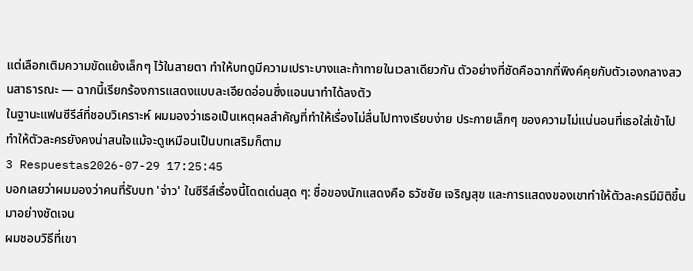แต่เลือกเติมความขัดแย้งเล็กๆ ไว้ในสายตา ทำให้บทดูมีความเปราะบางและท้าทายในเวลาเดียวกัน ตัวอย่างที่ชัดคือฉากที่พิงค์คุยกับตัวเองกลางสวนสาธารณะ — ฉากนี้เรียกร้องการแสดงแบบละเอียดอ่อนซึ่งแอนนาทำได้ลงตัว
ในฐานะแฟนซีรีส์ที่ชอบวิเคราะห์ ผมมองว่าเธอเป็นเหตุผลสำคัญที่ทำให้เรื่องไม่ลื่นไปทางเรียบง่าย ประกายเล็กๆ ของความไม่แน่นอนที่เธอใส่เข้าไป ทำให้ตัวละครยังคงน่าสนใจแม้จะดูเหมือนเป็นบทเสริมก็ตาม
3 Respuestas2026-07-29 17:25:45
บอกเลยว่าผมมองว่าคนที่รับบท 'จ่าว' ในซีรีส์เรื่องนี้โดดเด่นสุด ๆ: ชื่อของนักแสดงคือ ธวัชชัย เจริญสุข และการแสดงของเขาทำให้ตัวละครมีมิติขึ้นมาอย่างชัดเจน
ผมชอบวิธีที่เขา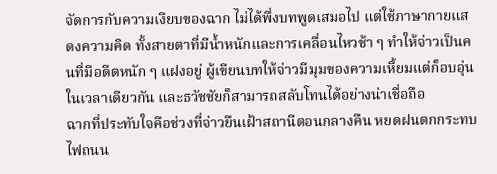จัดการกับความเงียบของฉาก ไม่ได้พึ่งบทพูดเสมอไป แต่ใช้ภาษากายแสดงความคิด ทั้งสายตาที่มีน้ำหนักและการเคลื่อนไหวช้า ๆ ทำให้จ่าวเป็นคนที่มีอดีตหนัก ๆ แฝงอยู่ ผู้เขียนบทให้จ่าวมีมุมของความเหี้ยมแต่ก็อบอุ่นในเวลาเดียวกัน และธวัชชัยก็สามารถสลับโทนได้อย่างน่าเชื่อถือ
ฉากที่ประทับใจคือช่วงที่จ่าวยืนเฝ้าสถานีตอนกลางคืน หยดฝนตกกระทบไฟถนน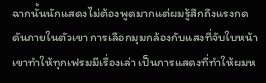ฉากนั้นนักแสดงไม่ต้องพูดมากแต่ผมรู้สึกถึงแรงกดดันภายในตัวเขา การเลือกมุมกล้องกับแสงที่จับใบหน้าเขาทำให้ทุกเฟรมมีเรื่องเล่า เป็นการแสดงที่ทำให้ผมห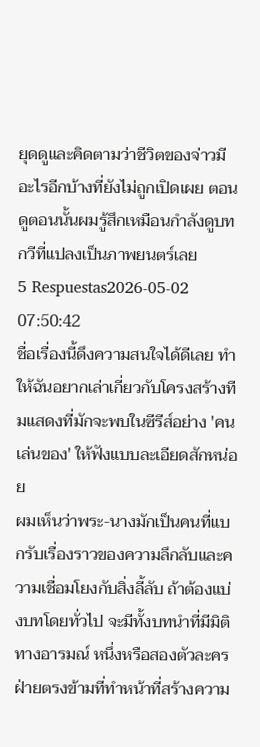ยุดดูและคิดตามว่าชีวิตของจ่าวมีอะไรอีกบ้างที่ยังไม่ถูกเปิดเผย ตอนดูตอนนั้นผมรู้สึกเหมือนกำลังดูบทกวีที่แปลงเป็นภาพยนตร์เลย
5 Respuestas2026-05-02 07:50:42
ชื่อเรื่องนี้ดึงความสนใจได้ดีเลย ทำให้ฉันอยากเล่าเกี่ยวกับโครงสร้างทีมแสดงที่มักจะพบในซีรีส์อย่าง 'คนเล่นของ' ให้ฟังแบบละเอียดสักหน่อย
ผมเห็นว่าพระ-นางมักเป็นคนที่แบกรับเรื่องราวของความลึกลับและความเชื่อมโยงกับสิ่งลี้ลับ ถ้าต้องแบ่งบทโดยทั่วไป จะมีทั้งบทนำที่มีมิติทางอารมณ์ หนึ่งหรือสองตัวละครฝ่ายตรงข้ามที่ทำหน้าที่สร้างความ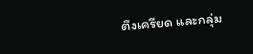ตึงเครียด และกลุ่ม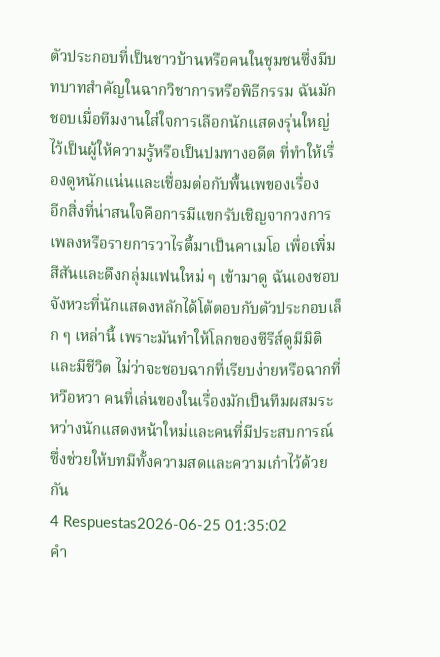ตัวประกอบที่เป็นชาวบ้านหรือคนในชุมชนซึ่งมีบทบาทสำคัญในฉากวิชาการหรือพิธีกรรม ฉันมักชอบเมื่อทีมงานใส่ใจการเลือกนักแสดงรุ่นใหญ่ไว้เป็นผู้ให้ความรู้หรือเป็นปมทางอดีต ที่ทำให้เรื่องดูหนักแน่นและเชื่อมต่อกับพื้นเพของเรื่อง
อีกสิ่งที่น่าสนใจคือการมีแขกรับเชิญจากวงการเพลงหรือรายการวาไรตี้มาเป็นคาเมโอ เพื่อเพิ่มสีสันและดึงกลุ่มแฟนใหม่ ๆ เข้ามาดู ฉันเองชอบจังหวะที่นักแสดงหลักได้โต้ตอบกับตัวประกอบเล็ก ๆ เหล่านี้ เพราะมันทำให้โลกของซีรีส์ดูมีมิติและมีชีวิต ไม่ว่าจะชอบฉากที่เรียบง่ายหรือฉากที่หวือหวา คนที่เล่นของในเรื่องมักเป็นทีมผสมระหว่างนักแสดงหน้าใหม่และคนที่มีประสบการณ์ ซึ่งช่วยให้บทมีทั้งความสดและความเก๋าไว้ด้วยกัน
4 Respuestas2026-06-25 01:35:02
คำ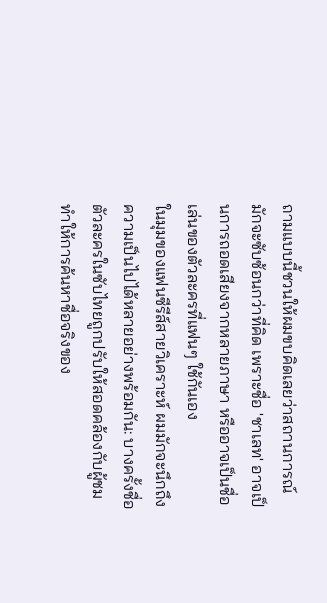ถามแบบนี้ชวนให้ผมขบคิดเลยว่าสถานการณ์มักจะซับซ้อนกว่าที่คิด เพราะชื่อ 'ชาเลท' อาจเป็นการถอดเสียงจากหลายภาษา หรืออาจเป็นชื่อเล่นของตัวละครที่แฟนๆ ใช้กันเอง
ในมุมของแฟนซีรีส์สายวิเคราะห์ ผมมักจะนึกถึงความเป็นไปได้หลายอย่างพร้อมกัน: บางครั้งชื่อตัวละครในซับไทยถูกปรับให้สอดคล้องกับผู้ชม ทำให้การค้นหาชื่อจริงของ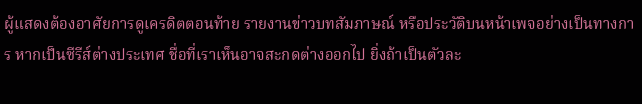ผู้แสดงต้องอาศัยการดูเครดิตตอนท้าย รายงานข่าวบทสัมภาษณ์ หรือประวัติบนหน้าเพจอย่างเป็นทางการ หากเป็นซีรีส์ต่างประเทศ ชื่อที่เราเห็นอาจสะกดต่างออกไป ยิ่งถ้าเป็นตัวละ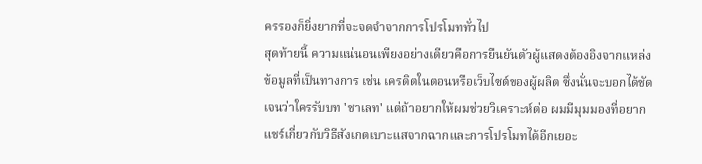ครรองก็ยิ่งยากที่จะจดจำจากการโปรโมททั่วไป
สุดท้ายนี้ ความแน่นอนเพียงอย่างเดียวคือการยืนยันตัวผู้แสดงต้องอิงจากแหล่งข้อมูลที่เป็นทางการ เช่น เครดิตในตอนหรือเว็บไซต์ของผู้ผลิต ซึ่งนั่นจะบอกได้ชัดเจนว่าใครรับบท 'ชาเลท' แต่ถ้าอยากให้ผมช่วยวิเคราะห์ต่อ ผมมีมุมมองที่อยากแชร์เกี่ยวกับวิธีสังเกตเบาะแสจากฉากและการโปรโมทได้อีกเยอะ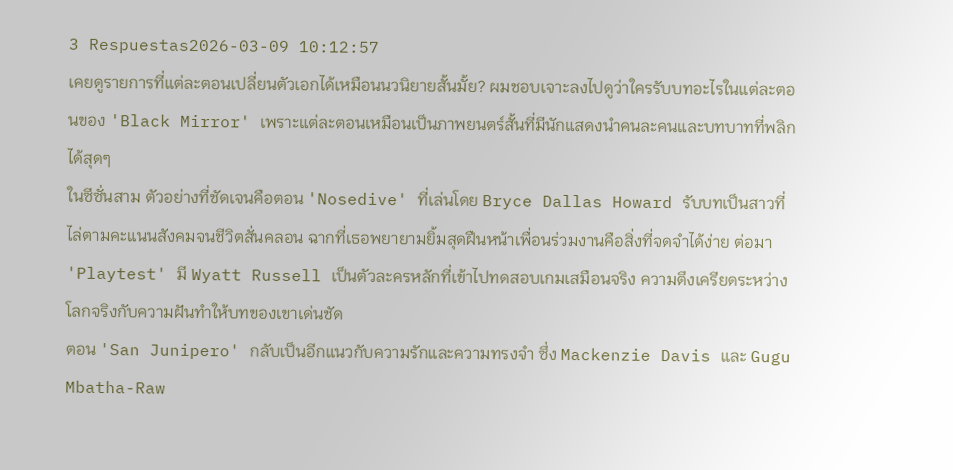3 Respuestas2026-03-09 10:12:57
เคยดูรายการที่แต่ละตอนเปลี่ยนตัวเอกได้เหมือนนวนิยายสั้นมั้ย? ผมชอบเจาะลงไปดูว่าใครรับบทอะไรในแต่ละตอนของ 'Black Mirror' เพราะแต่ละตอนเหมือนเป็นภาพยนตร์สั้นที่มีนักแสดงนำคนละคนและบทบาทที่พลิกได้สุดๆ
ในซีซั่นสาม ตัวอย่างที่ชัดเจนคือตอน 'Nosedive' ที่เล่นโดย Bryce Dallas Howard รับบทเป็นสาวที่ไล่ตามคะแนนสังคมจนชีวิตสั่นคลอน ฉากที่เธอพยายามยิ้มสุดฝืนหน้าเพื่อนร่วมงานคือสิ่งที่จดจำได้ง่าย ต่อมา 'Playtest' มี Wyatt Russell เป็นตัวละครหลักที่เข้าไปทดสอบเกมเสมือนจริง ความตึงเครียดระหว่างโลกจริงกับความฝันทำให้บทของเขาเด่นชัด
ตอน 'San Junipero' กลับเป็นอีกแนวกับความรักและความทรงจำ ซึ่ง Mackenzie Davis และ Gugu Mbatha-Raw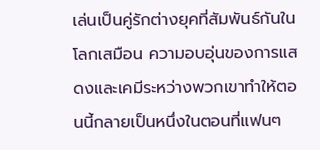เล่นเป็นคู่รักต่างยุคที่สัมพันธ์กันในโลกเสมือน ความอบอุ่นของการแสดงและเคมีระหว่างพวกเขาทำให้ตอนนี้กลายเป็นหนึ่งในตอนที่แฟนๆ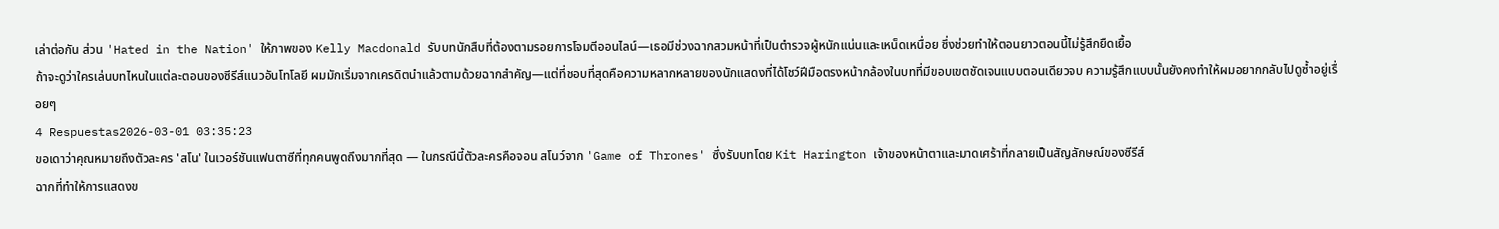เล่าต่อกัน ส่วน 'Hated in the Nation' ให้ภาพของ Kelly Macdonald รับบทนักสืบที่ต้องตามรอยการโจมตีออนไลน์—เธอมีช่วงฉากสวมหน้าที่เป็นตำรวจผู้หนักแน่นและเหน็ดเหนื่อย ซึ่งช่วยทำให้ตอนยาวตอนนี้ไม่รู้สึกยืดเยื้อ
ถ้าจะดูว่าใครเล่นบทไหนในแต่ละตอนของซีรีส์แนวอันโทโลยี ผมมักเริ่มจากเครดิตนำแล้วตามด้วยฉากสำคัญ—แต่ที่ชอบที่สุดคือความหลากหลายของนักแสดงที่ได้โชว์ฝีมือตรงหน้ากล้องในบทที่มีขอบเขตชัดเจนแบบตอนเดียวจบ ความรู้สึกแบบนั้นยังคงทำให้ผมอยากกลับไปดูซ้ำอยู่เรื่อยๆ
4 Respuestas2026-03-01 03:35:23
ขอเดาว่าคุณหมายถึงตัวละคร 'สโน' ในเวอร์ชันแฟนตาซีที่ทุกคนพูดถึงมากที่สุด — ในกรณีนี้ตัวละครคือจอน สโนว์จาก 'Game of Thrones' ซึ่งรับบทโดย Kit Harington เจ้าของหน้าตาและมาดเศร้าที่กลายเป็นสัญลักษณ์ของซีรีส์
ฉากที่ทำให้การแสดงข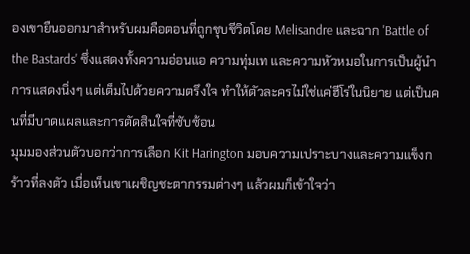องเขายืนออกมาสำหรับผมคือตอนที่ถูกชุบชีวิตโดย Melisandre และฉาก 'Battle of the Bastards' ซึ่งแสดงทั้งความอ่อนแอ ความทุ่มเท และความหัวหมอในการเป็นผู้นำ การแสดงนิ่งๆ แต่เต็มไปด้วยความตรึงใจ ทำให้ตัวละครไม่ใช่แค่ฮีโร่ในนิยาย แต่เป็นคนที่มีบาดแผลและการตัดสินใจที่ซับซ้อน
มุมมองส่วนตัวบอกว่าการเลือก Kit Harington มอบความเปราะบางและความแข็งกร้าวที่ลงตัว เมื่อเห็นเขาเผชิญชะตากรรมต่างๆ แล้วผมก็เข้าใจว่า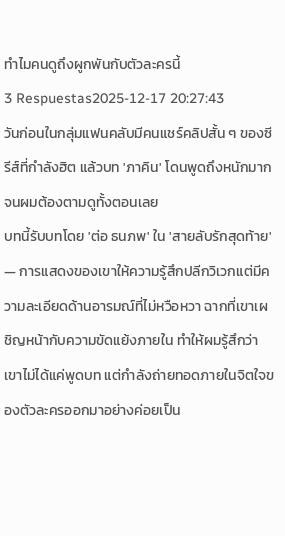ทำไมคนดูถึงผูกพันกับตัวละครนี้
3 Respuestas2025-12-17 20:27:43
วันก่อนในกลุ่มแฟนคลับมีคนแชร์คลิปสั้น ๆ ของซีรีส์ที่กำลังฮิต แล้วบท 'ภาคิน' โดนพูดถึงหนักมากจนผมต้องตามดูทั้งตอนเลย
บทนี้รับบทโดย 'ต่อ ธนภพ' ใน 'สายลับรักสุดท้าย' — การแสดงของเขาให้ความรู้สึกปลีกวิเวกแต่มีความละเอียดด้านอารมณ์ที่ไม่หวือหวา ฉากที่เขาเผชิญหน้ากับความขัดแย้งภายใน ทำให้ผมรู้สึกว่าเขาไม่ได้แค่พูดบท แต่กำลังถ่ายทอดภายในจิตใจของตัวละครออกมาอย่างค่อยเป็น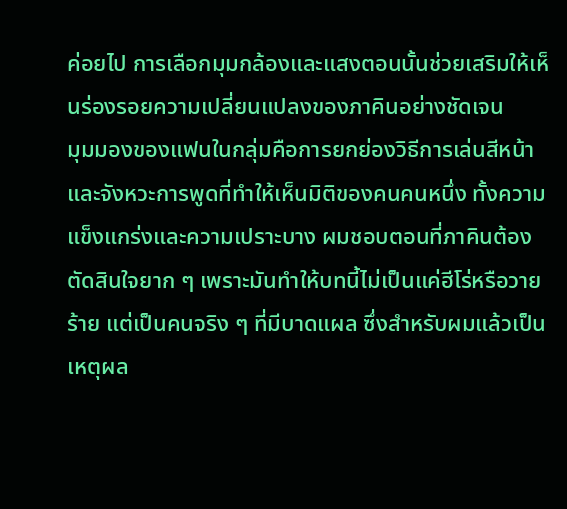ค่อยไป การเลือกมุมกล้องและแสงตอนนั้นช่วยเสริมให้เห็นร่องรอยความเปลี่ยนแปลงของภาคินอย่างชัดเจน
มุมมองของแฟนในกลุ่มคือการยกย่องวิธีการเล่นสีหน้าและจังหวะการพูดที่ทำให้เห็นมิติของคนคนหนึ่ง ทั้งความแข็งแกร่งและความเปราะบาง ผมชอบตอนที่ภาคินต้องตัดสินใจยาก ๆ เพราะมันทำให้บทนี้ไม่เป็นแค่ฮีโร่หรือวายร้าย แต่เป็นคนจริง ๆ ที่มีบาดแผล ซึ่งสำหรับผมแล้วเป็นเหตุผล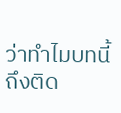ว่าทำไมบทนี้ถึงติด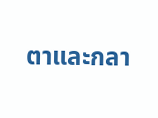ตาและกลา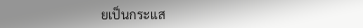ยเป็นกระแส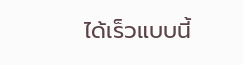ได้เร็วแบบนี้